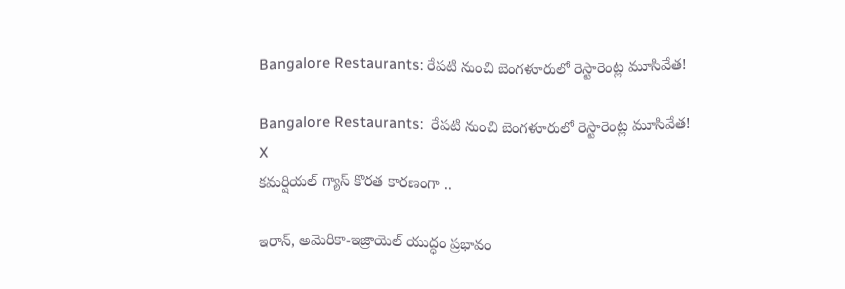Bangalore Restaurants: రేపటి నుంచి బెంగళూరులో రెస్టారెంట్ల మూసివేత!

Bangalore Restaurants:  రేపటి నుంచి బెంగళూరులో రెస్టారెంట్ల మూసివేత!
X
కమర్షియల్ గ్యాస్ కొరత కారణంగా ..

ఇరాన్, అమెరికా-ఇజ్రాయెల్ యుద్ధం ప్రభావం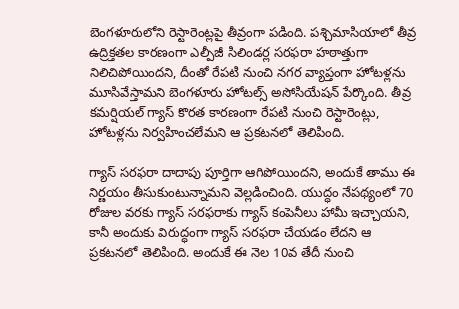బెంగళూరులోని రెస్టారెంట్లపై తీవ్రంగా పడింది. పశ్చిమాసియాలో తీవ్ర ఉద్రిక్తతల కారణంగా ఎల్పీజీ సిలిండర్ల సరఫరా హఠాత్తుగా నిలిచిపోయిందని, దీంతో రేపటి నుంచి నగర వ్యాప్తంగా హోటళ్లను మూసివేస్తామని బెంగళూరు హోటల్స్ అసోసియేషన్ పేర్కొంది. తీవ్ర కమర్షియల్ గ్యాస్ కొరత కారణంగా రేపటి నుంచి రెస్టారెంట్లు, హోటళ్లను నిర్వహించలేమని ఆ ప్రకటనలో తెలిపింది.

గ్యాస్ సరఫరా దాదాపు పూర్తిగా ఆగిపోయిందని, అందుకే తాము ఈ నిర్ణయం తీసుకుంటున్నామని వెల్లడించింది. యుద్ధం నేపథ్యంలో 70 రోజుల వరకు గ్యాస్ సరఫరాకు గ్యాస్ కంపెనీలు హామీ ఇచ్చాయని, కానీ అందుకు విరుద్ధంగా గ్యాస్ సరఫరా చేయడం లేదని ఆ ప్రకటనలో తెలిపింది. అందుకే ఈ నెల 10వ తేదీ నుంచి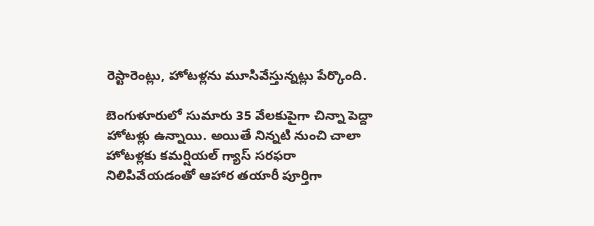రెస్టారెంట్లు, హోటళ్లను మూసివేస్తున్నట్లు పేర్కొంది.

బెంగుళూరులో సుమారు 35 వేలకుపైగా చిన్నా పెద్దా హోటళ్లు ఉన్నాయి. అయితే నిన్నటి నుంచి చాలా హోటళ్లకు కమర్షియల్ గ్యాస్ సరఫరా నిలిపివేయడంతో ఆహార తయారీ పూర్తిగా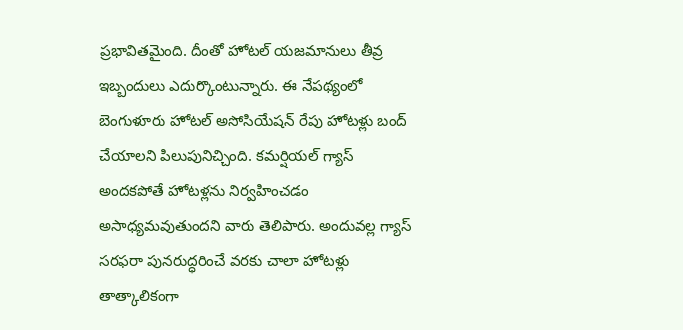ప్రభావితమైంది. దీంతో హోటల్ యజమానులు తీవ్ర ఇబ్బందులు ఎదుర్కొంటున్నారు. ఈ నేపథ్యంలో బెంగుళూరు హోటల్ అసోసియేషన్ రేపు హోటళ్లు బంద్ చేయాలని పిలుపునిచ్చింది. కమర్షియల్ గ్యాస్ అందకపోతే హోటళ్లను నిర్వహించడం అసాధ్యమవుతుందని వారు తెలిపారు. అందువల్ల గ్యాస్ సరఫరా పునరుద్ధరించే వరకు చాలా హోటళ్లు తాత్కాలికంగా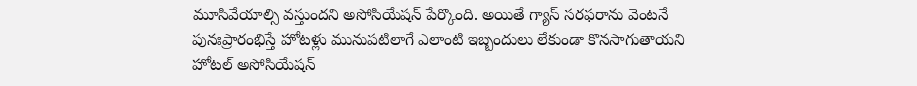మూసివేయాల్సి వస్తుందని అసోసియేషన్ పేర్కొంది. అయితే గ్యాస్ సరఫరాను వెంటనే పునఃప్రారంభిస్తే హోటళ్లు మునుపటిలాగే ఎలాంటి ఇబ్బందులు లేకుండా కొనసాగుతాయని హోటల్ అసోసియేషన్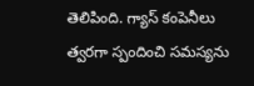తెలిపింది. గ్యాస్ కంపెనీలు త్వరగా స్పందించి సమస్యను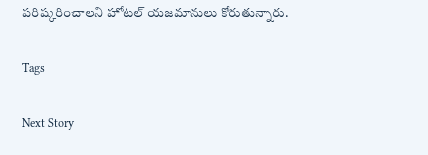పరిష్కరించాలని హోటల్ యజమానులు కోరుతున్నారు.

Tags

Next Story